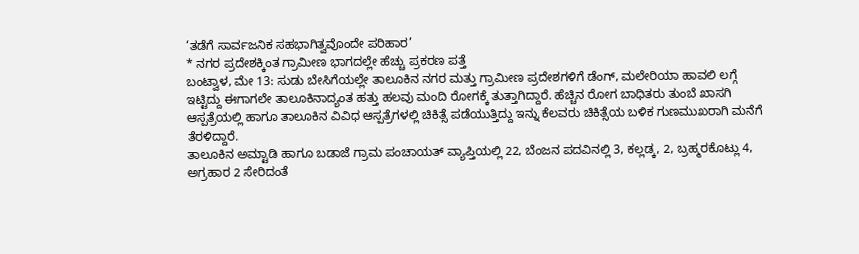‘ತಡೆಗೆ ಸಾರ್ವಜನಿಕ ಸಹಭಾಗಿತ್ವವೊಂದೇ ಪರಿಹಾರ’
* ನಗರ ಪ್ರದೇಶಕ್ಕಿಂತ ಗ್ರಾಮೀಣ ಭಾಗದಲ್ಲೇ ಹೆಚ್ಚು ಪ್ರಕರಣ ಪತ್ತೆ
ಬಂಟ್ವಾಳ, ಮೇ 13: ಸುಡು ಬೇಸಿಗೆಯಲ್ಲೇ ತಾಲೂಕಿನ ನಗರ ಮತ್ತು ಗ್ರಾಮೀಣ ಪ್ರದೇಶಗಳಿಗೆ ಡೆಂಗ್, ಮಲೇರಿಯಾ ಹಾವಲಿ ಲಗ್ಗೆ ಇಟ್ಟಿದ್ದು ಈಗಾಗಲೇ ತಾಲೂಕಿನಾದ್ಯಂತ ಹತ್ತು ಹಲವು ಮಂದಿ ರೋಗಕ್ಕೆ ತುತ್ತಾಗಿದ್ದಾರೆ. ಹೆಚ್ಚಿನ ರೋಗ ಬಾಧಿತರು ತುಂಬೆ ಖಾಸಗಿ ಆಸ್ಪತ್ರೆಯಲ್ಲಿ ಹಾಗೂ ತಾಲೂಕಿನ ವಿವಿಧ ಆಸ್ಪತ್ರೆಗಳಲ್ಲಿ ಚಿಕಿತ್ಸೆ ಪಡೆಯುತ್ತಿದ್ದು ಇನ್ನು ಕೆಲವರು ಚಿಕಿತ್ಸೆಯ ಬಳಿಕ ಗುಣಮುಖರಾಗಿ ಮನೆಗೆ ತೆರಳಿದ್ದಾರೆ.
ತಾಲೂಕಿನ ಅಮ್ಟಾಡಿ ಹಾಗೂ ಬಡಾಜೆ ಗ್ರಾಮ ಪಂಚಾಯತ್ ವ್ಯಾಪ್ತಿಯಲ್ಲಿ 22, ಬೆಂಜನ ಪದವಿನಲ್ಲಿ 3, ಕಲ್ಲಡ್ಕ, 2, ಬ್ರಹ್ಮರಕೊಟ್ಲು 4, ಅಗ್ರಹಾರ 2 ಸೇರಿದಂತೆ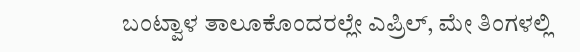ಬಂಟ್ವಾಳ ತಾಲೂಕೊಂದರಲ್ಲೇ ಎಪ್ರಿಲ್, ಮೇ ತಿಂಗಳಲ್ಲಿ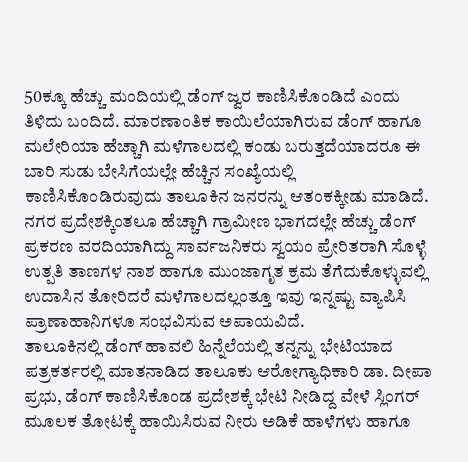50ಕ್ಕೂ ಹೆಚ್ಚು ಮಂದಿಯಲ್ಲಿ ಡೆಂಗ್ ಜ್ವರ ಕಾಣಿಸಿಕೊಂಡಿದೆ ಎಂದು ತಿಳಿದು ಬಂದಿದೆ. ಮಾರಣಾಂತಿಕ ಕಾಯಿಲೆಯಾಗಿರುವ ಡೆಂಗ್ ಹಾಗೂ ಮಲೇರಿಯಾ ಹೆಚ್ಚಾಗಿ ಮಳೆಗಾಲದಲ್ಲಿ ಕಂಡು ಬರುತ್ತದೆಯಾದರೂ ಈ ಬಾರಿ ಸುಡು ಬೇಸಿಗೆಯಲ್ಲೇ ಹೆಚ್ಚಿನ ಸಂಖ್ಯೆಯಲ್ಲಿ ಕಾಣಿಸಿಕೊಂಡಿರುವುದು ತಾಲೂಕಿನ ಜನರನ್ನು ಆತಂಕಕ್ಕೀಡು ಮಾಡಿದೆ. ನಗರ ಪ್ರದೇಶಕ್ಕಿಂತಲೂ ಹೆಚ್ಚಾಗಿ ಗ್ರಾಮೀಣ ಭಾಗದಲ್ಲೇ ಹೆಚ್ಚು ಡೆಂಗ್ ಪ್ರಕರಣ ವರದಿಯಾಗಿದ್ದು ಸಾರ್ವಜನಿಕರು ಸ್ವಯಂ ಪ್ರೇರಿತರಾಗಿ ಸೊಳ್ಳೆ ಉತ್ಪತಿ ತಾಣಗಳ ನಾಶ ಹಾಗೂ ಮುಂಜಾಗೃತ ಕ್ರಮ ತೆಗೆದುಕೊಳ್ಳುವಲ್ಲಿ ಉದಾಸಿನ ತೋರಿದರೆ ಮಳೆಗಾಲದಲ್ಲಂತ್ತೂ ಇವು ಇನ್ನಷ್ಟು ವ್ಯಾಪಿಸಿ ಪ್ರಾಣಾಹಾನಿಗಳೂ ಸಂಭವಿಸುವ ಅಪಾಯವಿದೆ.
ತಾಲೂಕಿನಲ್ಲಿ ಡೆಂಗ್ ಹಾವಲಿ ಹಿನ್ನೆಲೆಯಲ್ಲಿ ತನ್ನನ್ನು ಭೇಟಿಯಾದ ಪತ್ರಕರ್ತರಲ್ಲಿ ಮಾತನಾಡಿದ ತಾಲೂಕು ಆರೋಗ್ಯಾಧಿಕಾರಿ ಡಾ. ದೀಪಾ ಪ್ರಭು, ಡೆಂಗ್ ಕಾಣಿಸಿಕೊಂಡ ಪ್ರದೇಶಕ್ಕೆ ಭೇಟಿ ನೀಡಿದ್ದ ವೇಳೆ ಸ್ಲಿಂಗರ್ ಮೂಲಕ ತೋಟಕ್ಕೆ ಹಾಯಿಸಿರುವ ನೀರು ಅಡಿಕೆ ಹಾಳೆಗಳು ಹಾಗೂ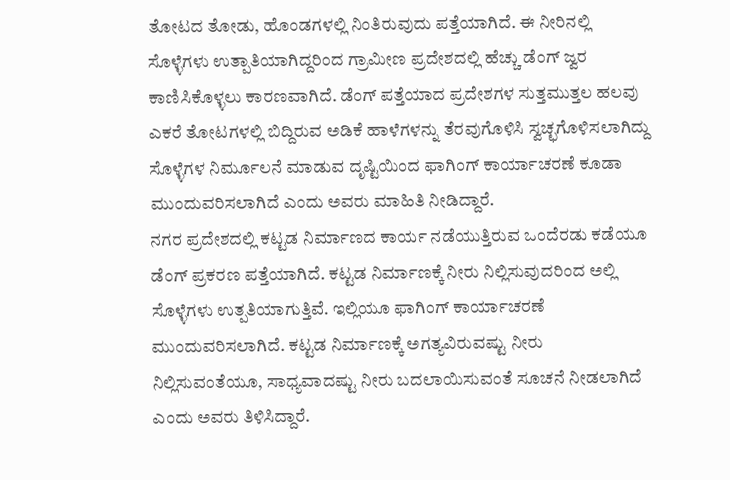ತೋಟದ ತೋಡು, ಹೊಂಡಗಳಲ್ಲಿ ನಿಂತಿರುವುದು ಪತ್ತೆಯಾಗಿದೆ. ಈ ನೀರಿನಲ್ಲಿ ಸೊಳ್ಳೆಗಳು ಉತ್ಪಾತಿಯಾಗಿದ್ದರಿಂದ ಗ್ರಾಮೀಣ ಪ್ರದೇಶದಲ್ಲಿ ಹೆಚ್ಚು ಡೆಂಗ್ ಜ್ವರ ಕಾಣಿಸಿಕೊಳ್ಳಲು ಕಾರಣವಾಗಿದೆ. ಡೆಂಗ್ ಪತ್ತೆಯಾದ ಪ್ರದೇಶಗಳ ಸುತ್ತಮುತ್ತಲ ಹಲವು ಎಕರೆ ತೋಟಗಳಲ್ಲಿ ಬಿದ್ದಿರುವ ಅಡಿಕೆ ಹಾಳೆಗಳನ್ನು ತೆರವುಗೊಳಿಸಿ ಸ್ವಚ್ಛಗೊಳಿಸಲಾಗಿದ್ದು ಸೊಳ್ಳೆಗಳ ನಿರ್ಮೂಲನೆ ಮಾಡುವ ದೃಷ್ಟಿಯಿಂದ ಫಾಗಿಂಗ್ ಕಾರ್ಯಾಚರಣೆ ಕೂಡಾ ಮುಂದುವರಿಸಲಾಗಿದೆ ಎಂದು ಅವರು ಮಾಹಿತಿ ನೀಡಿದ್ದಾರೆ.
ನಗರ ಪ್ರದೇಶದಲ್ಲಿ ಕಟ್ಟಡ ನಿರ್ಮಾಣದ ಕಾರ್ಯ ನಡೆಯುತ್ತಿರುವ ಒಂದೆರಡು ಕಡೆಯೂ ಡೆಂಗ್ ಪ್ರಕರಣ ಪತ್ತೆಯಾಗಿದೆ. ಕಟ್ಟಡ ನಿರ್ಮಾಣಕ್ಕೆ ನೀರು ನಿಲ್ಲಿಸುವುದರಿಂದ ಅಲ್ಲಿ ಸೊಳ್ಳೆಗಳು ಉತ್ಪತಿಯಾಗುತ್ತಿವೆ. ಇಲ್ಲಿಯೂ ಫಾಗಿಂಗ್ ಕಾರ್ಯಾಚರಣೆ ಮುಂದುವರಿಸಲಾಗಿದೆ. ಕಟ್ಟಡ ನಿರ್ಮಾಣಕ್ಕೆ ಅಗತ್ಯವಿರುವಷ್ಟು ನೀರು ನಿಲ್ಲಿಸುವಂತೆಯೂ, ಸಾಧ್ಯವಾದಷ್ಟು ನೀರು ಬದಲಾಯಿಸುವಂತೆ ಸೂಚನೆ ನೀಡಲಾಗಿದೆ ಎಂದು ಅವರು ತಿಳಿಸಿದ್ದಾರೆ.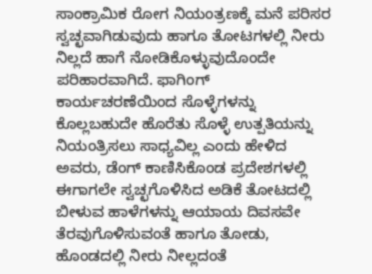ಸಾಂಕ್ರಾಮಿಕ ರೋಗ ನಿಯಂತ್ರಣಕ್ಕೆ ಮನೆ ಪರಿಸರ ಸ್ವಚ್ಛವಾಗಿಡುವುದು ಹಾಗೂ ತೋಟಗಳಲ್ಲಿ ನೀರು ನಿಲ್ಲದೆ ಹಾಗೆ ನೋಡಿಕೊಳ್ಳುವುದೊಂದೇ ಪರಿಹಾರವಾಗಿದೆ. ಫಾಗಿಂಗ್ ಕಾರ್ಯಚರಣೆಯಿಂದ ಸೊಳ್ಳೆಗಳನ್ನು ಕೊಲ್ಲಬಹುದೇ ಹೊರೆತು ಸೊಳ್ಳೆ ಉತ್ಪತಿಯನ್ನು ನಿಯಂತ್ರಿಸಲು ಸಾಧ್ಯವಿಲ್ಲ ಎಂದು ಹೇಳಿದ ಅವರು, ಡೆಂಗ್ ಕಾಣಿಸಿಕೊಂಡ ಪ್ರದೇಶಗಳಲ್ಲಿ ಈಗಾಗಲೇ ಸ್ವಚ್ಛಗೊಳಿಸಿದ ಅಡಿಕೆ ತೋಟದಲ್ಲಿ ಬೀಳುವ ಹಾಳೆಗಳನ್ನು ಆಯಾಯ ದಿವಸವೇ ತೆರವುಗೊಳಿಸುವಂತೆ ಹಾಗೂ ತೋಡು, ಹೊಂಡದಲ್ಲಿ ನೀರು ನೀಲ್ಲದಂತೆ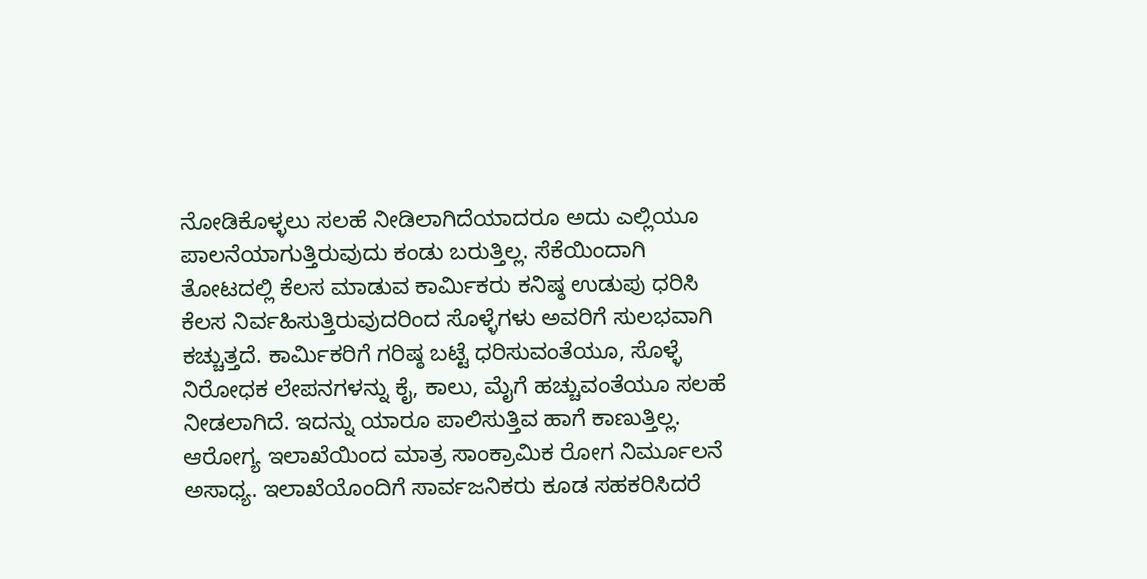ನೋಡಿಕೊಳ್ಳಲು ಸಲಹೆ ನೀಡಿಲಾಗಿದೆಯಾದರೂ ಅದು ಎಲ್ಲಿಯೂ ಪಾಲನೆಯಾಗುತ್ತಿರುವುದು ಕಂಡು ಬರುತ್ತಿಲ್ಲ. ಸೆಕೆಯಿಂದಾಗಿ ತೋಟದಲ್ಲಿ ಕೆಲಸ ಮಾಡುವ ಕಾರ್ಮಿಕರು ಕನಿಷ್ಠ ಉಡುಪು ಧರಿಸಿ ಕೆಲಸ ನಿರ್ವಹಿಸುತ್ತಿರುವುದರಿಂದ ಸೊಳ್ಳೆಗಳು ಅವರಿಗೆ ಸುಲಭವಾಗಿ ಕಚ್ಚುತ್ತದೆ. ಕಾರ್ಮಿಕರಿಗೆ ಗರಿಷ್ಠ ಬಟ್ಟೆ ಧರಿಸುವಂತೆಯೂ, ಸೊಳ್ಳೆ ನಿರೋಧಕ ಲೇಪನಗಳನ್ನು ಕೈ, ಕಾಲು, ಮೈಗೆ ಹಚ್ಚುವಂತೆಯೂ ಸಲಹೆ ನೀಡಲಾಗಿದೆ. ಇದನ್ನು ಯಾರೂ ಪಾಲಿಸುತ್ತಿವ ಹಾಗೆ ಕಾಣುತ್ತಿಲ್ಲ. ಆರೋಗ್ಯ ಇಲಾಖೆಯಿಂದ ಮಾತ್ರ ಸಾಂಕ್ರಾಮಿಕ ರೋಗ ನಿರ್ಮೂಲನೆ ಅಸಾಧ್ಯ. ಇಲಾಖೆಯೊಂದಿಗೆ ಸಾರ್ವಜನಿಕರು ಕೂಡ ಸಹಕರಿಸಿದರೆ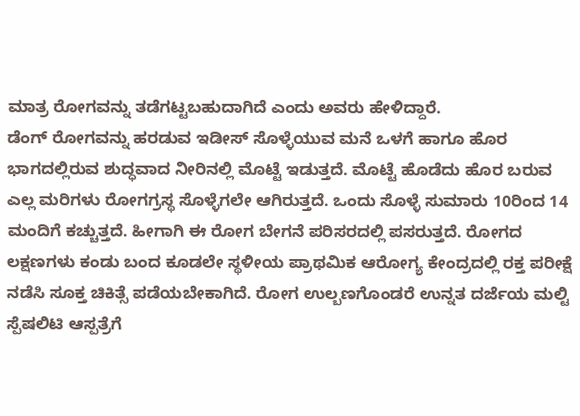ಮಾತ್ರ ರೋಗವನ್ನು ತಡೆಗಟ್ಟಬಹುದಾಗಿದೆ ಎಂದು ಅವರು ಹೇಳಿದ್ದಾರೆ.
ಡೆಂಗ್ ರೋಗವನ್ನು ಹರಡುವ ಇಡೀಸ್ ಸೊಳ್ಳೆಯುವ ಮನೆ ಒಳಗೆ ಹಾಗೂ ಹೊರ ಭಾಗದಲ್ಲಿರುವ ಶುದ್ಧವಾದ ನೀರಿನಲ್ಲಿ ಮೊಟ್ಟೆ ಇಡುತ್ತದೆ. ಮೊಟ್ಟೆ ಹೊಡೆದು ಹೊರ ಬರುವ ಎಲ್ಲ ಮರಿಗಳು ರೋಗಗ್ರಸ್ಥ ಸೊಳ್ಳೆಗಲೇ ಆಗಿರುತ್ತದೆ. ಒಂದು ಸೊಳ್ಳೆ ಸುಮಾರು 10ರಿಂದ 14 ಮಂದಿಗೆ ಕಚ್ಚುತ್ತದೆ. ಹೀಗಾಗಿ ಈ ರೋಗ ಬೇಗನೆ ಪರಿಸರದಲ್ಲಿ ಪಸರುತ್ತದೆ. ರೋಗದ ಲಕ್ಷಣಗಳು ಕಂಡು ಬಂದ ಕೂಡಲೇ ಸ್ಥಳೀಯ ಪ್ರಾಥಮಿಕ ಆರೋಗ್ಯ ಕೇಂದ್ರದಲ್ಲಿ ರಕ್ತ ಪರೀಕ್ಷೆ ನಡೆಸಿ ಸೂಕ್ತ ಚಿಕಿತ್ಸೆ ಪಡೆಯಬೇಕಾಗಿದೆ. ರೋಗ ಉಲ್ಬಣಗೊಂಡರೆ ಉನ್ನತ ದರ್ಜೆಯ ಮಲ್ಟಿ ಸ್ಪೆಷಲಿಟಿ ಆಸ್ಪತ್ರೆಗೆ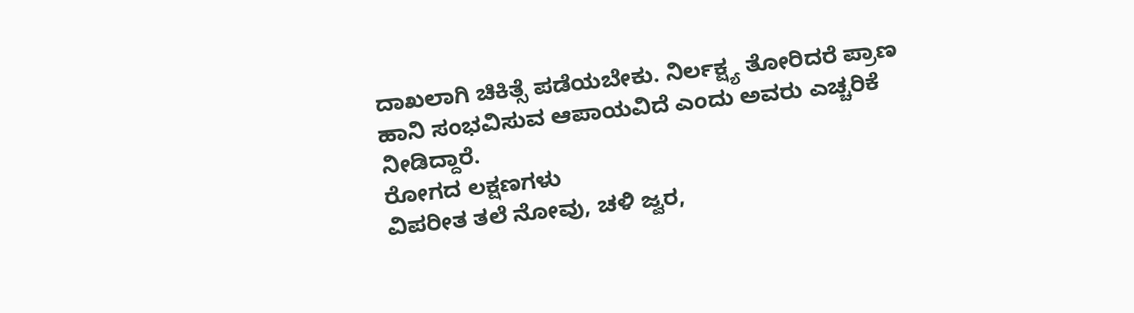ದಾಖಲಾಗಿ ಚಿಕಿತ್ಸೆ ಪಡೆಯಬೇಕು. ನಿರ್ಲಕ್ಷ್ಯ ತೋರಿದರೆ ಪ್ರಾಣ ಹಾನಿ ಸಂಭವಿಸುವ ಆಪಾಯವಿದೆ ಎಂದು ಅವರು ಎಚ್ಚರಿಕೆ ನೀಡಿದ್ದಾರೆ.
ರೋಗದ ಲಕ್ಷಣಗಳು
ವಿಪರೀತ ತಲೆ ನೋವು, ಚಳಿ ಜ್ವರ,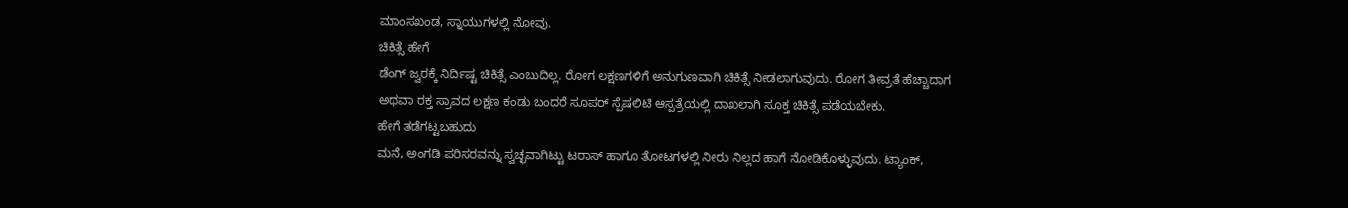ಮಾಂಸಖಂಡ, ಸ್ನಾಯುಗಳಲ್ಲಿ ನೋವು.
ಚಿಕಿತ್ಸೆ ಹೇಗೆ
ಡೆಂಗ್ ಜ್ವರಕ್ಕೆ ನಿರ್ದಿಷ್ಟ ಚಿಕಿತ್ಸೆ ಎಂಬುದಿಲ್ಲ. ರೋಗ ಲಕ್ಷಣಗಳಿಗೆ ಅನುಗುಣವಾಗಿ ಚಿಕಿತ್ಸೆ ನೀಡಲಾಗುವುದು. ರೋಗ ತೀವ್ರತೆ ಹೆಚ್ಚಾದಾಗ ಅಥವಾ ರಕ್ತ ಸ್ರಾವದ ಲಕ್ಷಣ ಕಂಡು ಬಂದರೆ ಸೂಪರ್ ಸ್ಪೆಷಲಿಟಿ ಆಸ್ಪತ್ರೆಯಲ್ಲಿ ದಾಖಲಾಗಿ ಸೂಕ್ತ ಚಿಕಿತ್ಸೆ ಪಡೆಯಬೇಕು.
ಹೇಗೆ ತಡೆಗಟ್ಟಬಹುದು
ಮನೆ, ಅಂಗಡಿ ಪರಿಸರವನ್ನು ಸ್ವಚ್ಛವಾಗಿಟ್ಟು ಟರಾಸ್ ಹಾಗೂ ತೋಟಗಳಲ್ಲಿ ನೀರು ನಿಲ್ಲದ ಹಾಗೆ ನೋಡಿಕೊಳ್ಳುವುದು. ಟ್ಯಾಂಕ್,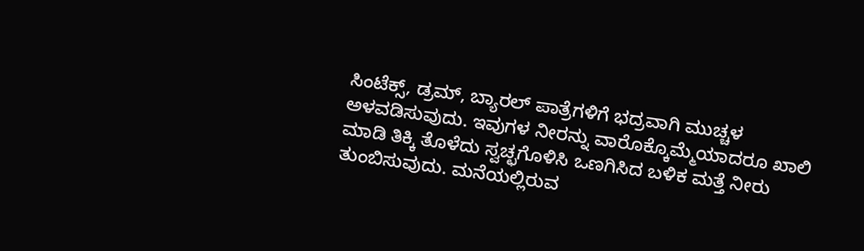ಸಿಂಟೆಕ್ಸ್, ಡ್ರಮ್, ಬ್ಯಾರಲ್ ಪಾತ್ರೆಗಳಿಗೆ ಭದ್ರವಾಗಿ ಮುಚ್ಚಳ ಅಳವಡಿಸುವುದು. ಇವುಗಳ ನೀರನ್ನು ವಾರೊಕ್ಕೊಮ್ಮೆಯಾದರೂ ಖಾಲಿ ಮಾಡಿ ತಿಕ್ಕಿ ತೊಳೆದು ಸ್ವಚ್ಛಗೊಳಿಸಿ ಒಣಗಿಸಿದ ಬಳಿಕ ಮತ್ತೆ ನೀರು ತುಂಬಿಸುವುದು. ಮನೆಯಲ್ಲಿರುವ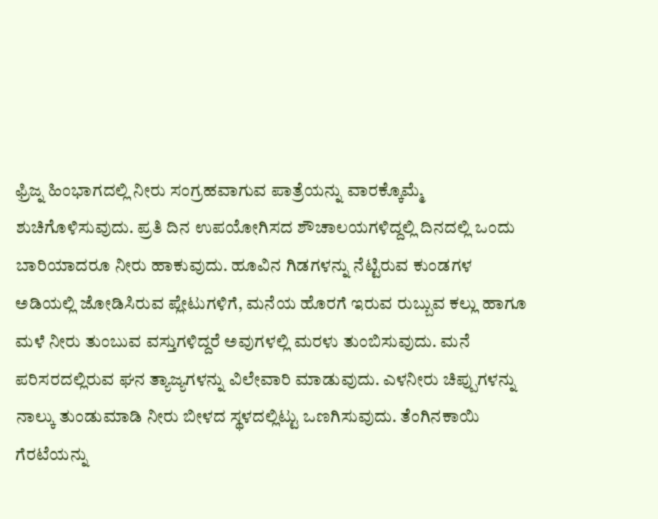ಫ್ರಿಜ್ನ ಹಿಂಭಾಗದಲ್ಲಿ ನೀರು ಸಂಗ್ರಹವಾಗುವ ಪಾತ್ರೆಯನ್ನು ವಾರಕ್ಕೊಮ್ಮೆ ಶುಚಿಗೊಳಿಸುವುದು. ಪ್ರತಿ ದಿನ ಉಪಯೋಗಿಸದ ಶೌಚಾಲಯಗಳಿದ್ದಲ್ಲಿ ದಿನದಲ್ಲಿ ಒಂದು ಬಾರಿಯಾದರೂ ನೀರು ಹಾಕುವುದು. ಹೂವಿನ ಗಿಡಗಳನ್ನು ನೆಟ್ಟಿರುವ ಕುಂಡಗಳ ಅಡಿಯಲ್ಲಿ ಜೋಡಿಸಿರುವ ಪ್ಲೇಟುಗಳಿಗೆ, ಮನೆಯ ಹೊರಗೆ ಇರುವ ರುಬ್ಬುವ ಕಲ್ಲು ಹಾಗೂ ಮಳೆ ನೀರು ತುಂಬುವ ವಸ್ತುಗಳಿದ್ದರೆ ಅವುಗಳಲ್ಲಿ ಮರಳು ತುಂಬಿಸುವುದು. ಮನೆ ಪರಿಸರದಲ್ಲಿರುವ ಘನ ತ್ಯಾಜ್ಯಗಳನ್ನು ವಿಲೇವಾರಿ ಮಾಡುವುದು. ಎಳನೀರು ಚಿಪ್ಪುಗಳನ್ನು ನಾಲ್ಕು ತುಂಡುಮಾಡಿ ನೀರು ಬೀಳದ ಸ್ಥಳದಲ್ಲಿಟ್ಟು ಒಣಗಿಸುವುದು. ತೆಂಗಿನಕಾಯಿ ಗೆರಟೆಯನ್ನು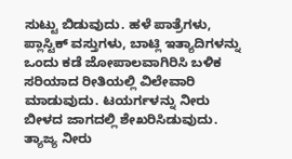ಸುಟ್ಟು ಬಿಡುವುದು. ಹಳೆ ಪಾತ್ರೆಗಳು, ಪ್ಲಾಸ್ಟಿಕ್ ವಸ್ತುಗಳು, ಬಾಟ್ಲಿ ಇತ್ಯಾದಿಗಳನ್ನು ಒಂದು ಕಡೆ ಜೋಪಾಲವಾಗಿರಿಸಿ ಬಳಿಕ ಸರಿಯಾದ ರೀತಿಯಲ್ಲಿ ವಿಲೇವಾರಿ ಮಾಡುವುದು. ಟಯರ್ಗಳನ್ನು ನೀರು ಬೀಳದ ಜಾಗದಲ್ಲಿ ಶೇಖರಿಸಿಡುವುದು. ತ್ಯಾಜ್ಯ ನೀರು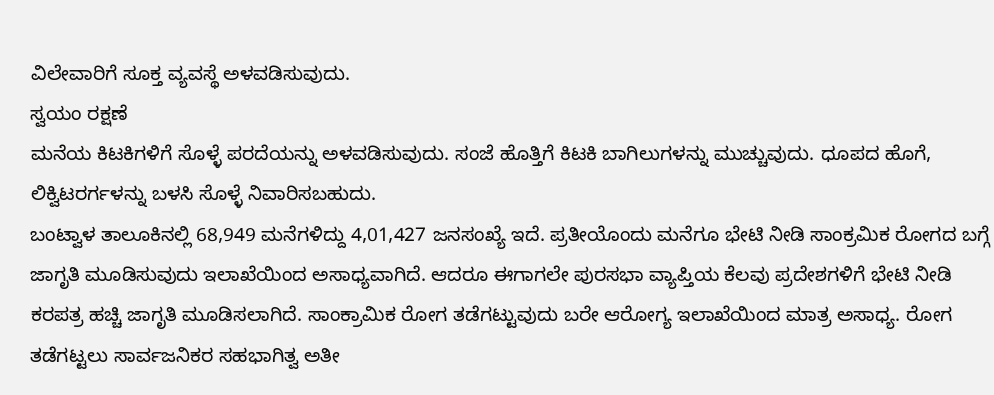ವಿಲೇವಾರಿಗೆ ಸೂಕ್ತ ವ್ಯವಸ್ಥೆ ಅಳವಡಿಸುವುದು.
ಸ್ವಯಂ ರಕ್ಷಣೆ
ಮನೆಯ ಕಿಟಕಿಗಳಿಗೆ ಸೊಳ್ಳೆ ಪರದೆಯನ್ನು ಅಳವಡಿಸುವುದು. ಸಂಜೆ ಹೊತ್ತಿಗೆ ಕಿಟಕಿ ಬಾಗಿಲುಗಳನ್ನು ಮುಚ್ಚುವುದು. ಧೂಪದ ಹೊಗೆ, ಲಿಕ್ವಿಟರರ್ಗಳನ್ನು ಬಳಸಿ ಸೊಳ್ಳೆ ನಿವಾರಿಸಬಹುದು.
ಬಂಟ್ವಾಳ ತಾಲೂಕಿನಲ್ಲಿ 68,949 ಮನೆಗಳಿದ್ದು 4,01,427 ಜನಸಂಖ್ಯೆ ಇದೆ. ಪ್ರತೀಯೊಂದು ಮನೆಗೂ ಭೇಟಿ ನೀಡಿ ಸಾಂಕ್ರಮಿಕ ರೋಗದ ಬಗ್ಗೆ ಜಾಗೃತಿ ಮೂಡಿಸುವುದು ಇಲಾಖೆಯಿಂದ ಅಸಾಧ್ಯವಾಗಿದೆ. ಆದರೂ ಈಗಾಗಲೇ ಪುರಸಭಾ ವ್ಯಾಪ್ತಿಯ ಕೆಲವು ಪ್ರದೇಶಗಳಿಗೆ ಭೇಟಿ ನೀಡಿ ಕರಪತ್ರ ಹಚ್ಚಿ ಜಾಗೃತಿ ಮೂಡಿಸಲಾಗಿದೆ. ಸಾಂಕ್ರಾಮಿಕ ರೋಗ ತಡೆಗಟ್ಟುವುದು ಬರೇ ಆರೋಗ್ಯ ಇಲಾಖೆಯಿಂದ ಮಾತ್ರ ಅಸಾಧ್ಯ. ರೋಗ ತಡೆಗಟ್ಟಲು ಸಾರ್ವಜನಿಕರ ಸಹಭಾಗಿತ್ವ ಅತೀ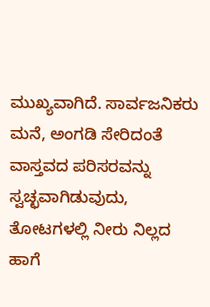ಮುಖ್ಯವಾಗಿದೆ. ಸಾರ್ವಜನಿಕರು ಮನೆ, ಅಂಗಡಿ ಸೇರಿದಂತೆ ವಾಸ್ತವದ ಪರಿಸರವನ್ನು ಸ್ವಚ್ಛವಾಗಿಡುವುದು, ತೋಟಗಳಲ್ಲಿ ನೀರು ನಿಲ್ಲದ ಹಾಗೆ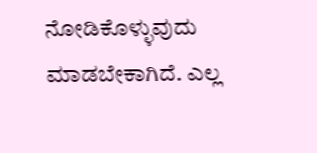ನೋಡಿಕೊಳ್ಳುವುದು ಮಾಡಬೇಕಾಗಿದೆ. ಎಲ್ಲ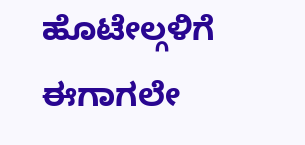ಹೊಟೇಲ್ಗಳಿಗೆ ಈಗಾಗಲೇ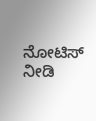ನೋಟಿಸ್ ನೀಡಿ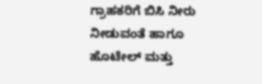ಗ್ರಾಹಕರಿಗೆ ಬಿಸಿ ನೀರು ನೀಡುವಂತೆ ಹಾಗೂ ಹೊಟೇಲ್ ಮತ್ತು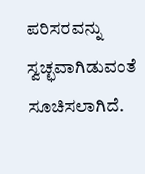ಪರಿಸರವನ್ನು ಸ್ವಚ್ಛವಾಗಿಡುವಂತೆ ಸೂಚಿಸಲಾಗಿದೆ.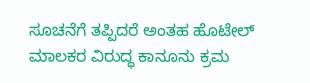ಸೂಚನೆಗೆ ತಪ್ಪಿದರೆ ಅಂತಹ ಹೊಟೇಲ್ ಮಾಲಕರ ವಿರುದ್ಧ ಕಾನೂನು ಕ್ರಮ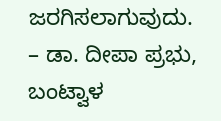ಜರಗಿಸಲಾಗುವುದು.
– ಡಾ. ದೀಪಾ ಪ್ರಭು, ಬಂಟ್ವಾಳ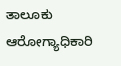ತಾಲೂಕು ಆರೋಗ್ಯಾಧಿಕಾರಿ